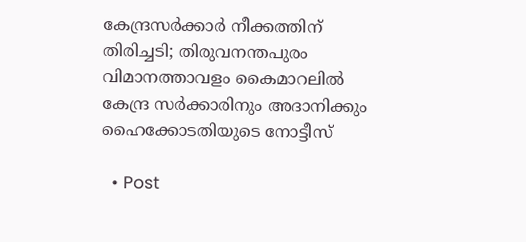കേന്ദ്രസര്‍ക്കാര്‍ നീക്കത്തിന് തിരിച്ചടി; തിരുവനന്തപുരം വിമാനത്താവളം കൈമാറലില്‍ കേന്ദ്ര സർക്കാരിനും അദാനിക്കും ഹൈക്കോടതിയുടെ നോട്ടീസ്‌

  • Post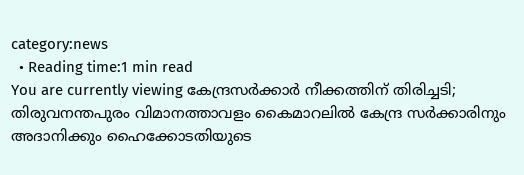category:news
  • Reading time:1 min read
You are currently viewing കേന്ദ്രസര്‍ക്കാര്‍ നീക്കത്തിന് തിരിച്ചടി; തിരുവനന്തപുരം വിമാനത്താവളം കൈമാറലില്‍ കേന്ദ്ര സർക്കാരിനും അദാനിക്കും ഹൈക്കോടതിയുടെ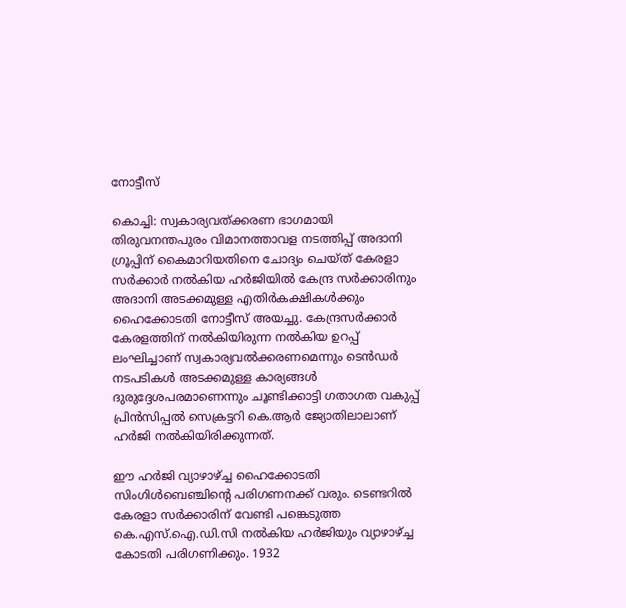നോട്ടീസ്‌

കൊച്ചി: സ്വകാര്യവത്ക്കരണ ഭാഗമായി തിരുവനന്തപുരം വിമാനത്താവള നടത്തിപ്പ് അദാനി ഗ്രൂപ്പിന് കൈമാറിയതിനെ ചോദ്യം ചെയ്ത് കേരളാ സര്‍ക്കാര്‍ നൽകിയ ഹർജിയിൽ കേന്ദ്ര സർക്കാരിനും അദാനി അടക്കമുള്ള എതിർകക്ഷികൾക്കും ഹൈക്കോടതി നോട്ടീസ് അയച്ചു. കേന്ദ്രസര്‍ക്കാര്‍ കേരളത്തിന്‌ നല്‍കിയിരുന്ന നല്‍കിയ ഉറപ്പ് ലംഘിച്ചാണ് സ്വകാര്യവല്‍ക്കരണമെന്നും ടെന്‍ഡര്‍ നടപടികള്‍ അടക്കമുള്ള കാര്യങ്ങള്‍ ദുരുദ്ദേശപരമാണെന്നും ചൂണ്ടിക്കാട്ടി ഗതാഗത വകുപ്പ് പ്രിന്‍സിപ്പല്‍ സെക്രട്ടറി കെ.ആര്‍ ജ്യോതിലാലാണ് ഹര്‍ജി നല്‍കിയിരിക്കുന്നത്.

ഈ ഹര്‍ജി വ്യാഴാഴ്ച്ച ഹൈക്കോടതി സിംഗിള്‍ബെഞ്ചിന്‍റെ പരിഗണനക്ക് വരും. ടെണ്ടറില്‍ കേരളാ സര്‍ക്കാരിന് വേണ്ടി പങ്കെടുത്ത കെ.എസ്‌.ഐ.ഡി.സി നല്‍കിയ ഹര്‍ജിയും വ്യാഴാഴ്ച്ച കോടതി പരിഗണിക്കും. 1932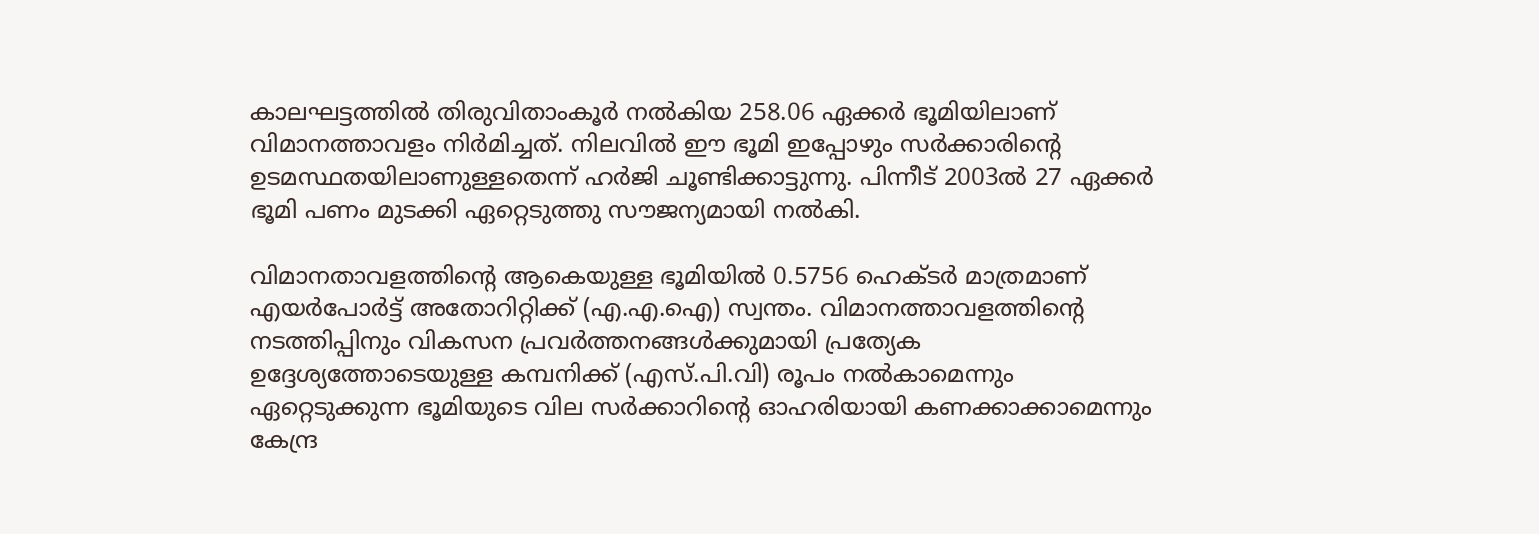കാലഘട്ടത്തില്‍ തിരുവിതാംകൂര്‍ നല്‍കിയ 258.06 ഏക്കര്‍ ഭൂമിയിലാണ് വിമാനത്താവളം നിര്‍മിച്ചത്. നിലവില്‍ ഈ ഭൂമി ഇപ്പോഴും സര്‍ക്കാരിന്റെ ഉടമസ്ഥതയിലാണുള്ളതെന്ന് ഹര്‍ജി ചൂണ്ടിക്കാട്ടുന്നു. പിന്നീട് 2003ല്‍ 27 ഏക്കര്‍ ഭൂമി പണം മുടക്കി ഏറ്റെടുത്തു സൗജന്യമായി നല്‍കി.

വിമാനതാവളത്തിന്‍റെ ആകെയുള്ള ഭൂമിയില്‍ 0.5756 ഹെക്ടര്‍ മാത്രമാണ് എയര്‍പോര്‍ട്ട് അതോറിറ്റിക്ക് (എ.എ.ഐ) സ്വന്തം. വിമാനത്താവളത്തിന്‍റെ നടത്തിപ്പിനും വികസന പ്രവര്‍ത്തനങ്ങള്‍ക്കുമായി പ്രത്യേക ഉദ്ദേശ്യത്തോടെയുള്ള കമ്പനിക്ക് (എസ്‌.പി.വി) രൂപം നല്‍കാമെന്നും ഏറ്റെടുക്കുന്ന ഭൂമിയുടെ വില സര്‍ക്കാറിന്‍റെ ഓഹരിയായി കണക്കാക്കാമെന്നും കേന്ദ്ര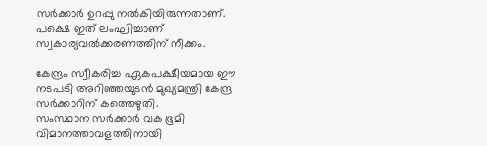സര്‍ക്കാര്‍ ഉറപ്പു നല്‍കിയിരുന്നതാണ്. പക്ഷെ ഇത് ലംഘിച്ചാണ് സ്വകാര്യവല്‍ക്കരണത്തിന് നീക്കം.

കേന്ദ്രം സ്വീകരിച്ച ഏകപക്ഷീയമായ ഈ നടപടി അറിഞ്ഞയുടന്‍ മുഖ്യമന്ത്രി കേന്ദ്ര സര്‍ക്കാറിന് കത്തെഴുതി.
സംസ്ഥാന സര്‍ക്കാര്‍ വക ഭൂമി വിമാനത്താവളത്തിനായി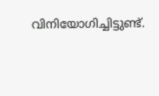വിനിയോഗിച്ചിട്ടുണ്ട്.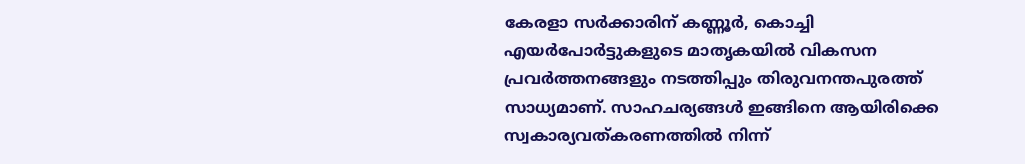കേരളാ സര്‍ക്കാരിന് കണ്ണൂര്‍, കൊച്ചി എയര്‍പോര്‍ട്ടുകളുടെ മാതൃകയില്‍ വികസന പ്രവര്‍ത്തനങ്ങളും നടത്തിപ്പും തിരുവനന്തപുരത്ത് സാധ്യമാണ്. സാഹചര്യങ്ങള്‍ ഇങ്ങിനെ ആയിരിക്കെ സ്വകാര്യവത്കരണത്തില്‍ നിന്ന്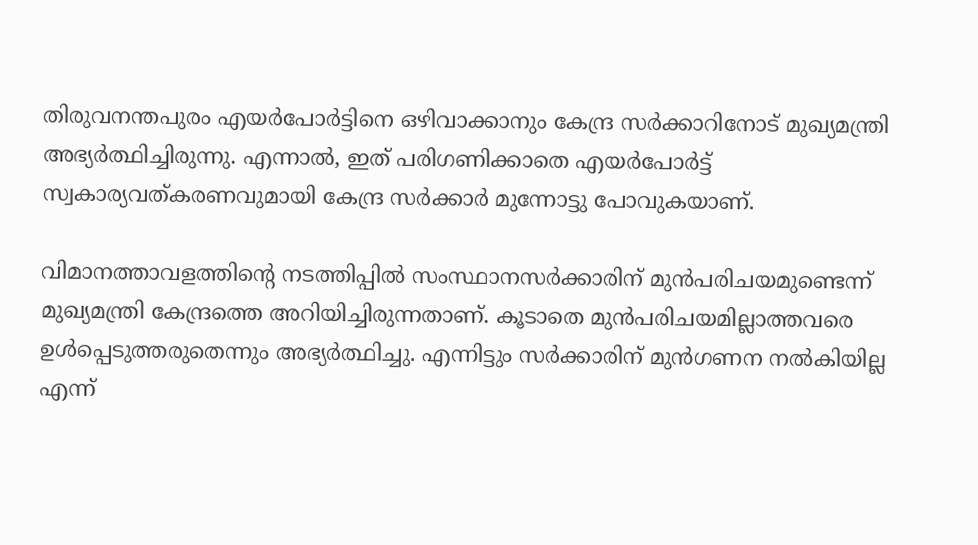തിരുവനന്തപുരം എയര്‍പോര്‍ട്ടിനെ ഒഴിവാക്കാനും കേന്ദ്ര സര്‍ക്കാറിനോട് മുഖ്യമന്ത്രി അഭ്യര്‍ത്ഥിച്ചിരുന്നു. എന്നാല്‍, ഇത് പരിഗണിക്കാതെ എയര്‍പോര്‍ട്ട് സ്വകാര്യവത്കരണവുമായി കേന്ദ്ര സര്‍ക്കാര്‍ മുന്നോട്ടു പോവുകയാണ്.

വിമാനത്താവളത്തിന്‍റെ നടത്തിപ്പില്‍ സംസ്ഥാനസര്‍ക്കാരിന് മുന്‍പരിചയമുണ്ടെന്ന് മുഖ്യമന്ത്രി കേന്ദ്രത്തെ അറിയിച്ചിരുന്നതാണ്. കൂടാതെ മുന്‍പരിചയമില്ലാത്തവരെ ഉള്‍പ്പെടുത്തരുതെന്നും അഭ്യര്‍ത്ഥിച്ചു. എന്നിട്ടും സര്‍ക്കാരിന് മുന്‍ഗണന നല്‍കിയില്ല എന്ന്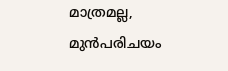മാത്രമല്ല, മുന്‍പരിചയം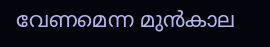വേണമെന്ന മുന്‍കാല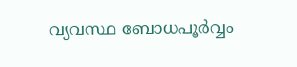വ്യവസ്ഥ ബോധപൂര്‍വ്വം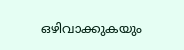ഒഴിവാക്കുകയും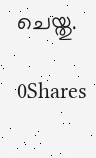ചെയ്തു.

0Shares